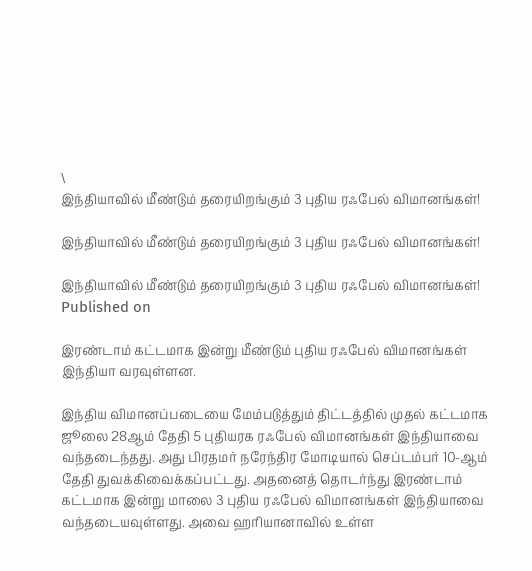\
இந்தியாவில் மீண்டும் தரையிறங்கும் 3 புதிய ரஃபேல் விமானங்கள்!

இந்தியாவில் மீண்டும் தரையிறங்கும் 3 புதிய ரஃபேல் விமானங்கள்!

இந்தியாவில் மீண்டும் தரையிறங்கும் 3 புதிய ரஃபேல் விமானங்கள்!
Published on

இரண்டாம் கட்டமாக இன்று மீண்டும் புதிய ரஃபேல் விமானங்கள் இந்தியா வரவுள்ளன.

இந்திய விமானப்படையை மேம்படுத்தும் திட்டத்தில் முதல் கட்டமாக ஜூலை 28ஆம் தேதி 5 புதியரக ரஃபேல் விமானங்கள் இந்தியாவை வந்தடைந்தது. அது பிரதமர் நரேந்திர மோடியால் செப்டம்பர் 10-ஆம் தேதி துவக்கிவைக்கப்பட்டது. அதனைத் தொடர்ந்து இரண்டாம் கட்டமாக இன்று மாலை 3 புதிய ரஃபேல் விமானங்கள் இந்தியாவை வந்தடையவுள்ளது. அவை ஹரியானாவில் உள்ள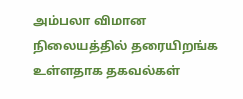அம்பலா விமான நிலையத்தில் தரையிறங்க உள்ளதாக தகவல்கள்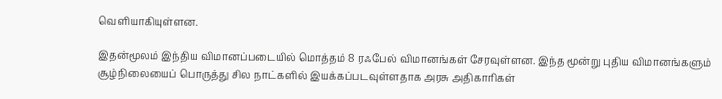வெளியாகியுள்ளன.

இதன்மூலம் இந்திய விமானப்படையில் மொத்தம் 8 ரஃபேல் விமானங்கள் சேரவுள்ளன. இந்த மூன்று புதிய விமானங்களும் சூழ்நிலையைப் பொருத்து சில நாட்களில் இயக்கப்படவுள்ளதாக அரசு அதிகாரிகள்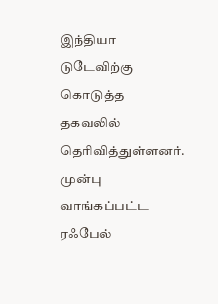இந்தியா டுடேவிற்கு கொடுத்த தகவலில் தெரிவித்துள்ளனர். முன்பு வாங்கப்பட்ட ரஃபேல்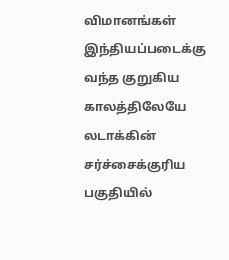விமானங்கள் இந்தியப்படைக்கு வந்த குறுகிய காலத்திலேயே லடாக்கின் சர்ச்சைக்குரிய பகுதியில்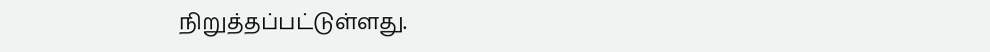நிறுத்தப்பட்டுள்ளது.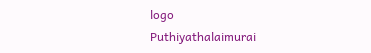logo
Puthiyathalaimurai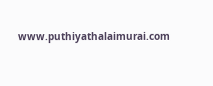www.puthiyathalaimurai.com